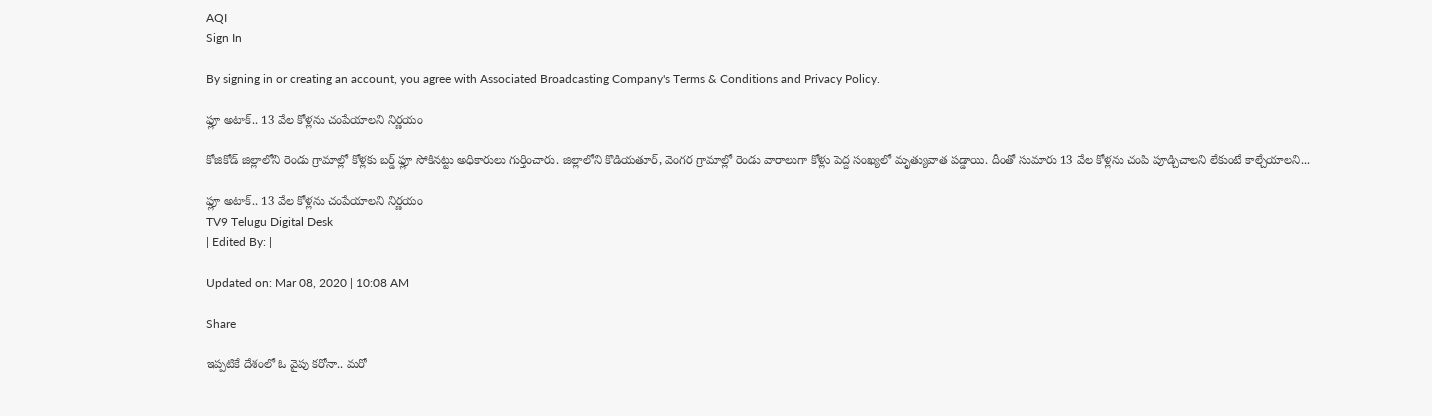AQI
Sign In

By signing in or creating an account, you agree with Associated Broadcasting Company's Terms & Conditions and Privacy Policy.

ఫ్లూ అటాక్.. 13 వేల కోళ్లను చంపేయాలని నిర్ణయం

కోజికోడ్ జిల్లాలోని రెండు గ్రామాల్లో కోళ్లకు బర్డ్ ఫ్లూ సోకినట్టు అధికారులు గుర్తించారు. జిల్లాలోని కొడియతూర్, వెంగర గ్రామాల్లో రెండు వారాలుగా కోళ్లు పెద్ద సంఖ్యలో మృత్యువాత పడ్డాయి. దీంతో సుమారు 13 వేల కోళ్లను చంపి పూడ్చిచాలని లేకుంటే కాల్చేయాలని...

ఫ్లూ అటాక్.. 13 వేల కోళ్లను చంపేయాలని నిర్ణయం
TV9 Telugu Digital Desk
| Edited By: |

Updated on: Mar 08, 2020 | 10:08 AM

Share

ఇప్పటికే దేశంలో ఓ వైపు కరోనా.. మరో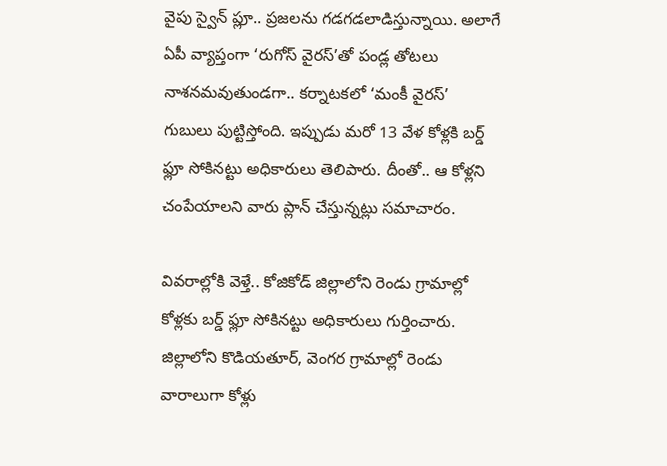వైపు స్వైన్‌ ప్లూ.. ప్రజలను గడగడలాడిస్తున్నాయి. అలాగే ఏపీ వ్యాప్తంగా ‘రుగోస్ వైరస్’తో పండ్ల తోటలు నాశనమవుతుండగా.. కర్నాటకలో ‘మంకీ వైరస్’ గుబులు పుట్టిస్తోంది. ఇప్పుడు మరో 13 వేళ కోళ్లకి బర్డ్ ఫ్లూ సోకినట్టు అధికారులు తెలిపారు. దీంతో.. ఆ కోళ్లని చంపేయాలని వారు ప్లాన్ చేస్తున్నట్లు సమాచారం.

వివరాల్లోకి వెళ్తే.. కోజికోడ్ జిల్లాలోని రెండు గ్రామాల్లో కోళ్లకు బర్డ్ ఫ్లూ సోకినట్టు అధికారులు గుర్తించారు. జిల్లాలోని కొడియతూర్, వెంగర గ్రామాల్లో రెండు వారాలుగా కోళ్లు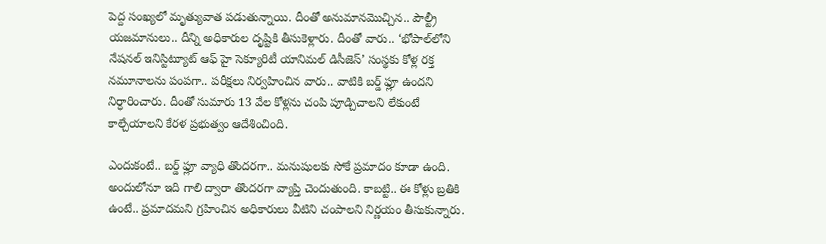పెద్ద సంఖ్యలో మృత్యువాత పడుతున్నాయి. దీంతో అనుమానమొచ్చిన.. పౌల్ట్రీ యజమానులు.. దీన్ని అధికారుల దృష్టికి తీసుకెళ్లారు. దీంతో వారు.. ‘భోపాల్‌లోని నేషనల్ ఇనిస్టిట్యూట్ ఆఫ్ హై సెక్యూరిటీ యానిమల్ డిసీజెస్’ సంస్థకు కోళ్ల రక్త నమూనాలను పంపగా.. పరీక్షలు నిర్వహించిన వారు.. వాటికి బర్డ్ ఫ్లూ ఉందని నిర్ధారించారు. దీంతో సుమారు 13 వేల కోళ్లను చంపి పూడ్చిచాలని లేకుంటే కాల్చేయాలని కేరళ ప్రభుత్వం ఆదేశించింది.

ఎందుకంటే.. బర్డ్ ఫ్లూ వ్యాధి తొందరగా.. మనుషులకు సోకే ప్రమాదం కూడా ఉంది. అందులోనూ ఇది గాలి ద్వారా తొందరగా వ్యాప్తి చెందుతుంది. కాబట్టి.. ఈ కోళ్లు బ్రతికి ఉంటే.. ప్రమాదమని గ్రహించిన అధికారులు వీటిని చంపాలని నిర్ణయం తీసుకున్నారు.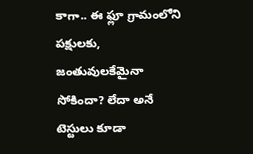కాగా.. ఈ ఫ్లూ గ్రామంలోని పక్షులకు, జంతువులకేమైనా సోకిందా? లేదా అనే టెస్టులు కూడా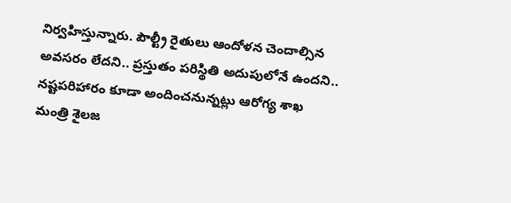నిర్వహిస్తున్నారు. పౌల్ట్రీ రైతులు ఆందోళన చెందాల్సిన అవసరం లేదని.. ప్రస్తుతం పరిస్థితి అదుపులోనే ఉందని.. నష్టపరిహారం కూడా అందించనున్నట్లు ఆరోగ్య శాఖ మంత్రి శైలజ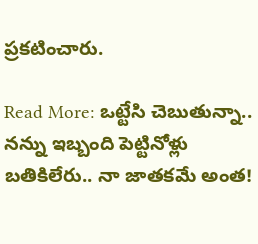ప్రకటించారు.

Read More: ఒట్టేసి చెబుతున్నా.. నన్ను ఇబ్బంది పెట్టినోళ్లు బతికిలేరు.. నా జాతకమే అంత!